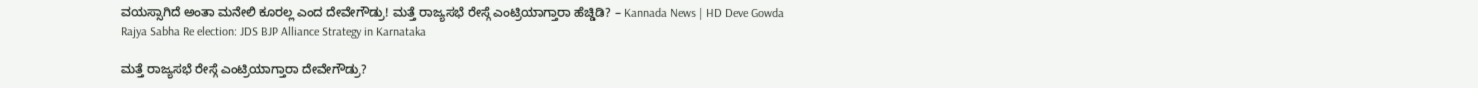ವಯಸ್ಸಾಗಿದೆ ಅಂತಾ ಮನೇಲಿ ಕೂರಲ್ಲ ಎಂದ ದೇವೇಗೌಡ್ರು! ಮತ್ತೆ ರಾಜ್ಯಸಭೆ ರೇಸ್ಗೆ ಎಂಟ್ರಿಯಾಗ್ತಾರಾ ಹೆಚ್ಡಿಡಿ? – Kannada News | HD Deve Gowda Rajya Sabha Re election: JDS BJP Alliance Strategy in Karnataka

ಮತ್ತೆ ರಾಜ್ಯಸಭೆ ರೇಸ್ಗೆ ಎಂಟ್ರಿಯಾಗ್ತಾರಾ ದೇವೇಗೌಡ್ರು?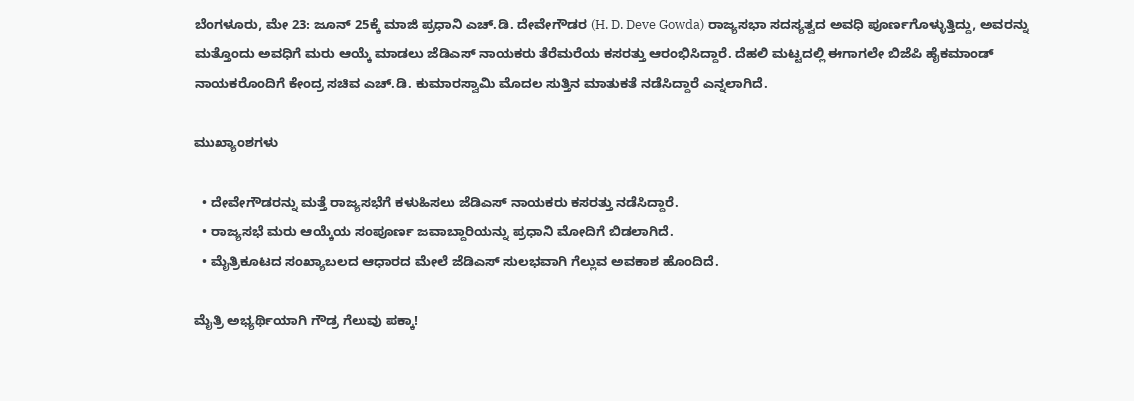ಬೆಂಗಳೂರು, ಮೇ 23: ಜೂನ್ 25ಕ್ಕೆ ಮಾಜಿ ಪ್ರಧಾನಿ ಎಚ್.ಡಿ. ದೇವೇಗೌಡರ (H. D. Deve Gowda) ರಾಜ್ಯಸಭಾ ಸದಸ್ಯತ್ವದ ಅವಧಿ ಪೂರ್ಣಗೊಳ್ಳುತ್ತಿದ್ದು, ಅವರನ್ನು ಮತ್ತೊಂದು ಅವಧಿಗೆ ಮರು ಆಯ್ಕೆ ಮಾಡಲು ಜೆಡಿಎಸ್ ನಾಯಕರು ತೆರೆಮರೆಯ ಕಸರತ್ತು ಆರಂಭಿಸಿದ್ದಾರೆ. ದೆಹಲಿ ಮಟ್ಟದಲ್ಲಿ ಈಗಾಗಲೇ ಬಿಜೆಪಿ ಹೈಕಮಾಂಡ್ ನಾಯಕರೊಂದಿಗೆ ಕೇಂದ್ರ ಸಚಿವ ಎಚ್.ಡಿ. ಕುಮಾರಸ್ವಾಮಿ ಮೊದಲ ಸುತ್ತಿನ ಮಾತುಕತೆ ನಡೆಸಿದ್ದಾರೆ ಎನ್ನಲಾಗಿದೆ.

ಮುಖ್ಯಾಂಶಗಳು

  • ದೇವೇಗೌಡರನ್ನು ಮತ್ತೆ ರಾಜ್ಯಸಭೆಗೆ ಕಳುಹಿಸಲು ಜೆಡಿಎಸ್ ನಾಯಕರು ಕಸರತ್ತು ನಡೆಸಿದ್ದಾರೆ.
  • ರಾಜ್ಯಸಭೆ ಮರು ಆಯ್ಕೆಯ ಸಂಪೂರ್ಣ ಜವಾಬ್ದಾರಿಯನ್ನು ಪ್ರಧಾನಿ ಮೋದಿಗೆ ಬಿಡಲಾಗಿದೆ.
  • ಮೈತ್ರಿಕೂಟದ ಸಂಖ್ಯಾಬಲದ ಆಧಾರದ ಮೇಲೆ ಜೆಡಿಎಸ್ ಸುಲಭವಾಗಿ ಗೆಲ್ಲುವ ಅವಕಾಶ ಹೊಂದಿದೆ.

ಮೈತ್ರಿ ಅಭ್ಯರ್ಥಿಯಾಗಿ ಗೌಡ್ರ ಗೆಲುವು ಪಕ್ಕಾ!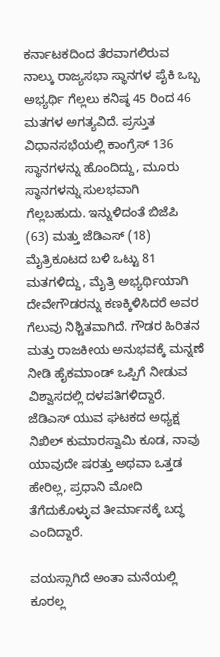ಕರ್ನಾಟಕದಿಂದ ತೆರವಾಗಲಿರುವ ನಾಲ್ಕು ರಾಜ್ಯಸಭಾ ಸ್ಥಾನಗಳ ಪೈಕಿ ಒಬ್ಬ ಅಭ್ಯರ್ಥಿ ಗೆಲ್ಲಲು ಕನಿಷ್ಠ 45 ರಿಂದ 46 ಮತಗಳ ಅಗತ್ಯವಿದೆ. ಪ್ರಸ್ತುತ ವಿಧಾನಸಭೆಯಲ್ಲಿ ಕಾಂಗ್ರೆಸ್ 136 ಸ್ಥಾನಗಳನ್ನು ಹೊಂದಿದ್ದು, ಮೂರು ಸ್ಥಾನಗಳನ್ನು ಸುಲಭವಾಗಿ ಗೆಲ್ಲಬಹುದು. ಇನ್ನುಳಿದಂತೆ ಬಿಜೆಪಿ (63) ಮತ್ತು ಜೆಡಿಎಸ್ (18) ಮೈತ್ರಿಕೂಟದ ಬಳಿ ಒಟ್ಟು 81 ಮತಗಳಿದ್ದು, ಮೈತ್ರಿ ಅಭ್ಯರ್ಥಿಯಾಗಿ ದೇವೇಗೌಡರನ್ನು ಕಣಕ್ಕಿಳಿಸಿದರೆ ಅವರ ಗೆಲುವು ನಿಶ್ಚಿತವಾಗಿದೆ. ಗೌಡರ ಹಿರಿತನ ಮತ್ತು ರಾಜಕೀಯ ಅನುಭವಕ್ಕೆ ಮನ್ನಣೆ ನೀಡಿ ಹೈಕಮಾಂಡ್ ಒಪ್ಪಿಗೆ ನೀಡುವ ವಿಶ್ವಾಸದಲ್ಲಿ ದಳಪತಿಗಳಿದ್ದಾರೆ. ಜೆಡಿಎಸ್ ಯುವ ಘಟಕದ ಅಧ್ಯಕ್ಷ ನಿಖಿಲ್ ಕುಮಾರಸ್ವಾಮಿ ಕೂಡ, ನಾವು ಯಾವುದೇ ಷರತ್ತು ಅಥವಾ ಒತ್ತಡ ಹೇರಿಲ್ಲ, ಪ್ರಧಾನಿ ಮೋದಿ ತೆಗೆದುಕೊಳ್ಳುವ ತೀರ್ಮಾನಕ್ಕೆ ಬದ್ಧ ಎಂದಿದ್ದಾರೆ.

ವಯಸ್ಸಾಗಿದೆ ಅಂತಾ ಮನೆಯಲ್ಲಿ ಕೂರಲ್ಲ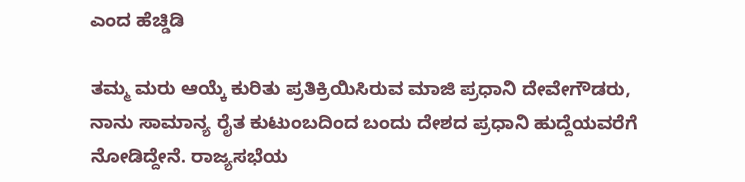ಎಂದ ಹೆಚ್ಡಿಡಿ

ತಮ್ಮ ಮರು ಆಯ್ಕೆ ಕುರಿತು ಪ್ರತಿಕ್ರಿಯಿಸಿರುವ ಮಾಜಿ ಪ್ರಧಾನಿ ದೇವೇಗೌಡರು, ನಾನು ಸಾಮಾನ್ಯ ರೈತ ಕುಟುಂಬದಿಂದ ಬಂದು ದೇಶದ ಪ್ರಧಾನಿ ಹುದ್ದೆಯವರೆಗೆ ನೋಡಿದ್ದೇನೆ. ರಾಜ್ಯಸಭೆಯ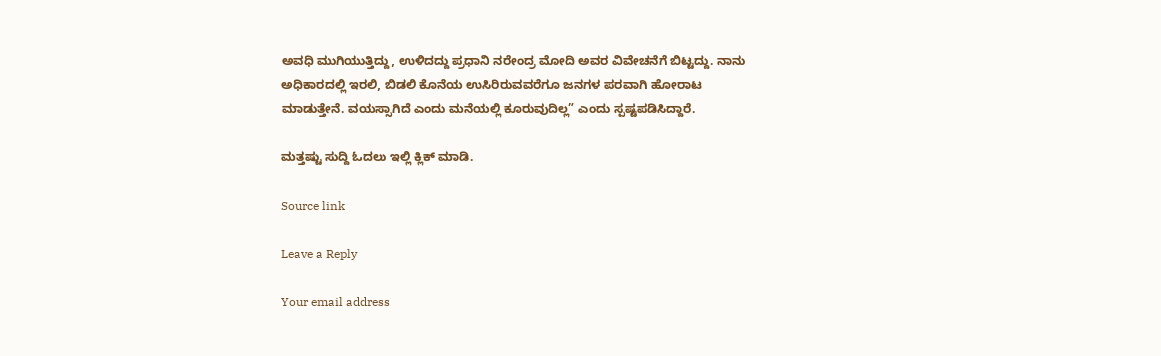ಅವಧಿ ಮುಗಿಯುತ್ತಿದ್ದು, ಉಳಿದದ್ದು ಪ್ರಧಾನಿ ನರೇಂದ್ರ ಮೋದಿ ಅವರ ವಿವೇಚನೆಗೆ ಬಿಟ್ಟದ್ದು. ನಾನು ಅಧಿಕಾರದಲ್ಲಿ ಇರಲಿ, ಬಿಡಲಿ ಕೊನೆಯ ಉಸಿರಿರುವವರೆಗೂ ಜನಗಳ ಪರವಾಗಿ ಹೋರಾಟ ಮಾಡುತ್ತೇನೆ. ವಯಸ್ಸಾಗಿದೆ ಎಂದು ಮನೆಯಲ್ಲಿ ಕೂರುವುದಿಲ್ಲ” ಎಂದು ಸ್ಪಷ್ಟಪಡಿಸಿದ್ದಾರೆ.

ಮತ್ತಷ್ಟು ಸುದ್ದಿ ಓದಲು ಇಲ್ಲಿ ಕ್ಲಿಕ್ ಮಾಡಿ.

Source link

Leave a Reply

Your email address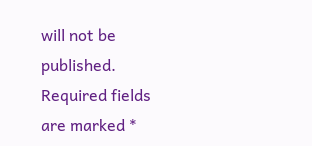will not be published. Required fields are marked *